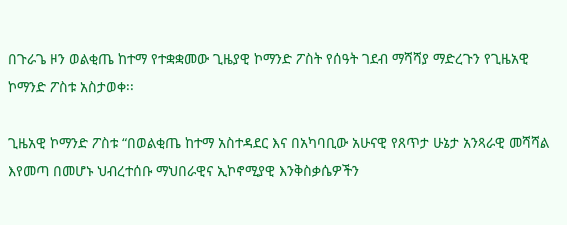በጉራጌ ዞን ወልቂጤ ከተማ የተቋቋመው ጊዜያዊ ኮማንድ ፖስት የሰዓት ገደብ ማሻሻያ ማድረጉን የጊዜአዊ ኮማንድ ፖስቱ አስታወቀ፡፡

ጊዜአዊ ኮማንድ ፖስቱ “በወልቂጤ ከተማ አስተዳደር እና በአካባቢው አሁናዊ የጸጥታ ሁኔታ አንጻራዊ መሻሻል እየመጣ በመሆኑ ህብረተሰቡ ማህበራዊና ኢኮኖሚያዊ እንቅስቃሴዎችን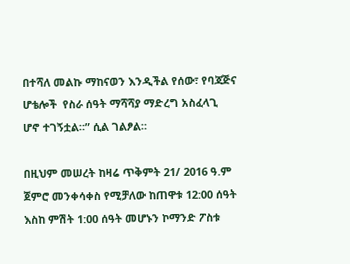በተሻለ መልኩ ማከናወን እንዲችል የሰው፣ የባጃጅና ሆቴሎች  የስራ ሰዓት ማሻሻያ ማድረግ አስፈላጊ ሆኖ ተገኝቷል።” ሲል ገልፆል።

በዚህም መሠረት ከዛሬ ጥቅምት 21/ 2016 ዓ.ም ጀምሮ መንቀሳቀስ የሚቻለው ከጠዋቱ 12:00 ሰዓት እስከ ምሽት 1:00 ሰዓት መሆኑን ኮማንድ ፖስቱ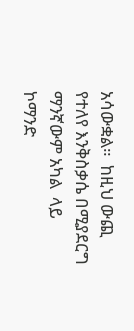አሳውቋል።  ከዚህ ውጪ የተለየ እንቅስቃሴ በሚያደርግ ማንኛውም አካል  ላይ ኮማንድ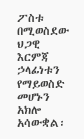ፖስቱ  በሚወስደው ህጋዊ እርምጃ ኃላፊነቱን የማይወስድ መሆኑን አክሎ አሳውቋል፡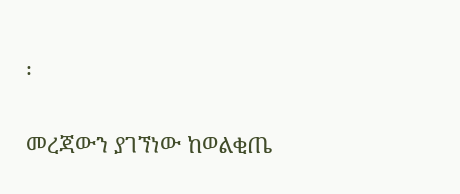፡

መረጃውን ያገኘነው ከወልቂጤ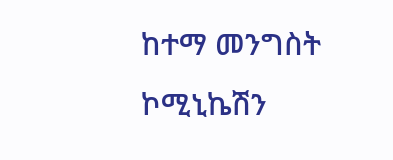ከተማ መንግስት ኮሚኒኬሽን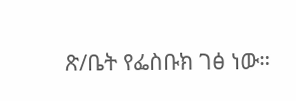ጽ/ቤት የፌስቡክ ገፅ ነው።